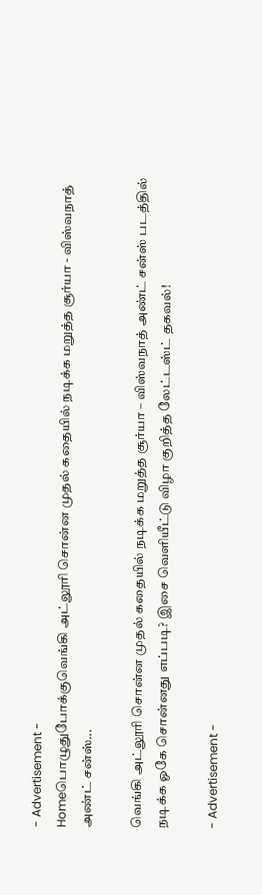- Advertisement -
Homeபொழுதுபோக்குவெங்கி அட்லூரி சொன்ன முதல் கதையில் நடிக்க மறுத்த சூர்யா - விஸ்வநாத் அண்ட் சன்ஸ்...

வெங்கி அட்லூரி சொன்ன முதல் கதையில் நடிக்க மறுத்த சூர்யா – விஸ்வநாத் அண்ட் சன்ஸ் படத்தில் நடிக்க ஓகே சொன்னது எப்படி? இசை வெளியீட்டு விழா குறித்த லேட்டஸ்ட் தகவல்!

- Advertisement -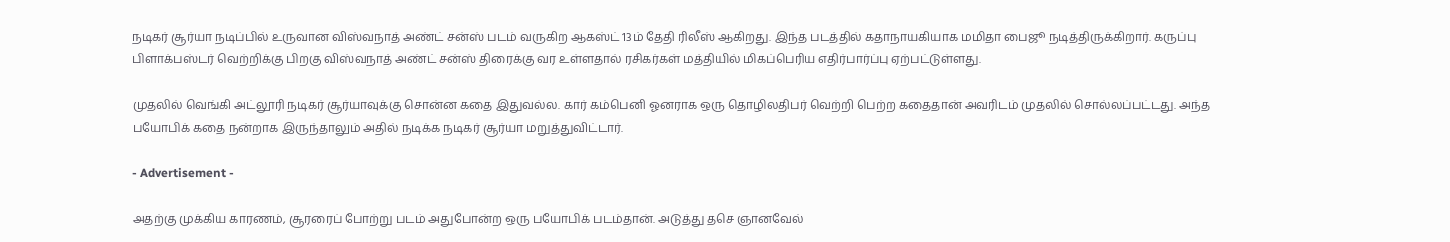நடிகர் சூர்யா நடிப்பில் உருவான விஸ்வநாத் அண்ட் சன்ஸ் படம் வருகிற ஆகஸ்ட் 13ம் தேதி ரிலீஸ் ஆகிறது. இந்த படத்தில் கதாநாயகியாக மமிதா பைஜூ நடித்திருக்கிறார். கருப்பு பிளாக்பஸ்டர் வெற்றிக்கு பிறகு விஸ்வநாத் அண்ட் சன்ஸ் திரைக்கு வர உள்ளதால் ரசிகர்கள் மத்தியில் மிகப்பெரிய எதிர்பார்ப்பு ஏற்பட்டுள்ளது.

முதலில் வெங்கி அட்லூரி நடிகர் சூர்யாவுக்கு சொன்ன கதை இதுவல்ல. கார் கம்பெனி ஓனராக ஒரு தொழிலதிபர் வெற்றி பெற்ற கதைதான் அவரிடம் முதலில் சொல்லப்பட்டது. அந்த பயோபிக் கதை நன்றாக இருந்தாலும் அதில் நடிக்க நடிகர் சூர்யா மறுத்துவிட்டார்.

- Advertisement -

அதற்கு முக்கிய காரணம், சூரரைப் போற்று படம் அதுபோன்ற ஒரு பயோபிக் படம்தான். அடுத்து தசெ ஞானவேல்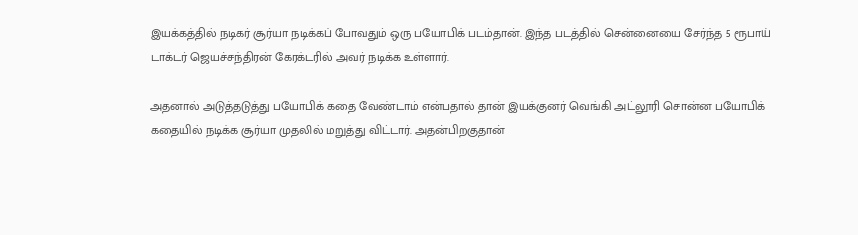இயக்கத்தில் நடிகர் சூர்யா நடிக்கப் போவதும் ஒரு பயோபிக் படம்தான். இந்த படத்தில் சென்னையை சேர்ந்த 5 ரூபாய் டாக்டர் ஜெயச்சந்திரன் கேரக்டரில் அவர் நடிக்க உள்ளார்.

அதனால் அடுத்தடுத்து பயோபிக் கதை வேண்டாம் என்பதால் தான் இயக்குனர் வெங்கி அட்லூரி சொன்ன பயோபிக் கதையில் நடிக்க சூர்யா முதலில் மறுத்து விட்டார். அதன்பிறகுதான்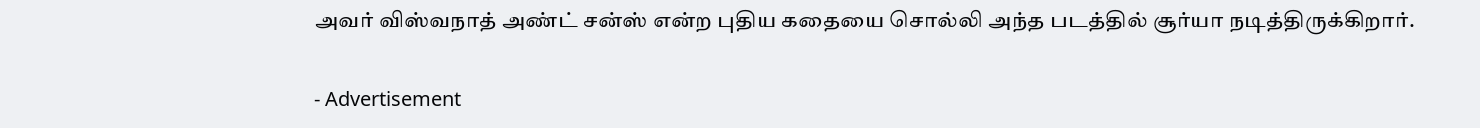அவர் விஸ்வநாத் அண்ட் சன்ஸ் என்ற புதிய கதையை சொல்லி அந்த படத்தில் சூர்யா நடித்திருக்கிறார்.

- Advertisement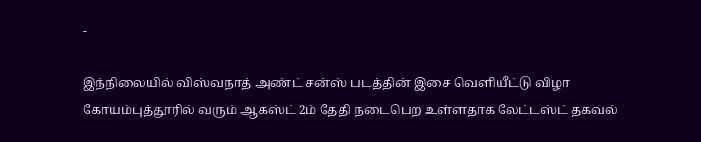-

இந்நிலையில் விஸ்வநாத் அண்ட் சன்ஸ் படத்தின் இசை வெளியீட்டு விழா கோயம்புத்தூரில் வரும் ஆகஸ்ட் 2ம் தேதி நடைபெற உள்ளதாக லேட்டஸ்ட் தகவல்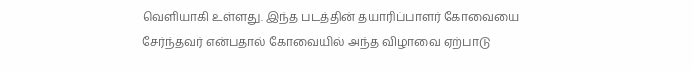வெளியாகி உள்ளது. இந்த படத்தின் தயாரிப்பாளர் கோவையை சேர்ந்தவர் என்பதால் கோவையில் அந்த விழாவை ஏற்பாடு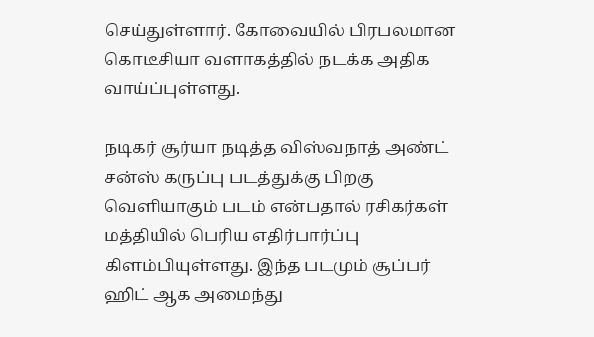செய்துள்ளார். கோவையில் பிரபலமான கொடீசியா வளாகத்தில் நடக்க அதிக வாய்ப்புள்ளது.

நடிகர் சூர்யா நடித்த விஸ்வநாத் அண்ட் சன்ஸ் கருப்பு படத்துக்கு பிறகு வெளியாகும் படம் என்பதால் ரசிகர்கள் மத்தியில் பெரிய எதிர்பார்ப்பு கிளம்பியுள்ளது. இந்த படமும் சூப்பர் ஹிட் ஆக அமைந்து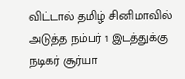விட்டால் தமிழ் சினிமாவில் அடுத்த நம்பர் 1 இடத்துக்கு நடிகர் சூர்யா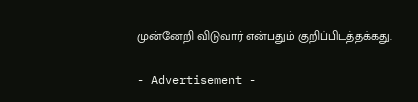முன்னேறி விடுவார் என்பதும் குறிப்பிடத்தக்கது.

- Advertisement -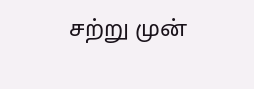சற்று முன்